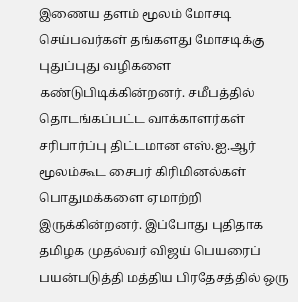இணைய தளம் மூலம் மோசடி செய்பவர்கள் தங்களது மோசடிக்கு புதுப்புது வழிகளை கண்டுபிடிக்கின்றனர். சமீபத்தில் தொடங்கப்பட்ட வாக்காளர்கள் சரிபார்ப்பு திட்டமான எஸ்.ஐ.ஆர் மூலம்கூட சைபர் கிரிமினல்கள் பொதுமக்களை ஏமாற்றி இருக்கின்றனர். இப்போது புதிதாக தமிழக முதல்வர் விஜய் பெயரைப் பயன்படுத்தி மத்திய பிரதேசத்தில் ஒரு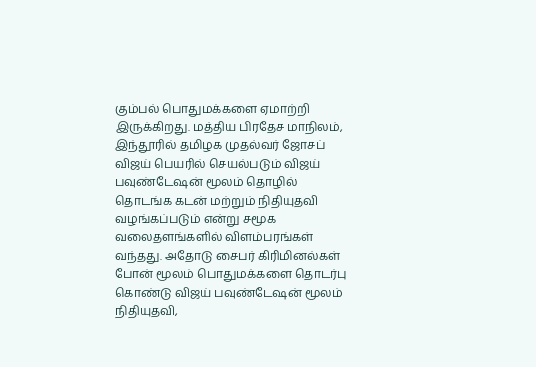கும்பல் பொதுமக்களை ஏமாற்றி இருக்கிறது. மத்திய பிரதேச மாநிலம், இந்தூரில் தமிழக முதல்வர் ஜோசப் விஜய் பெயரில் செயல்படும் விஜய் பவுண்டேஷன் மூலம் தொழில் தொடங்க கடன் மற்றும் நிதியுதவி வழங்கப்படும் என்று சமூக வலைதளங்களில் விளம்பரங்கள் வந்தது. அதோடு சைபர் கிரிமினல்கள் போன் மூலம் பொதுமக்களை தொடர்பு கொண்டு விஜய் பவுண்டேஷன் மூலம் நிதியுதவி,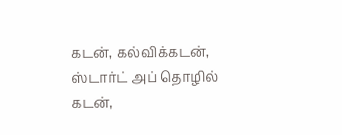கடன், கல்விக்கடன், ஸ்டார்ட் அப் தொழில் கடன்,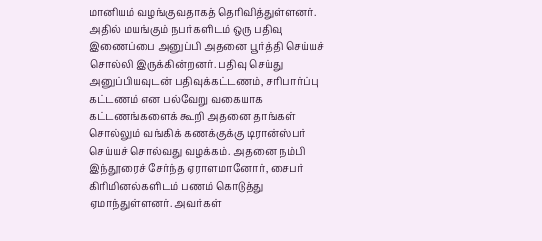மானியம் வழங்குவதாகத் தெரிவித்துள்ளனர். அதில் மயங்கும் நபர்களிடம் ஒரு பதிவு இணைப்பை அனுப்பி அதனை பூர்த்தி செய்யச் சொல்லி இருக்கின்றனர். பதிவு செய்து அனுப்பியவுடன் பதிவுக்கட்டணம், சரிபார்ப்பு கட்டணம் என பல்வேறு வகையாக கட்டணங்களைக் கூறி அதனை தாங்கள் சொல்லும் வங்கிக் கணக்குக்கு டிரான்ஸ்பர் செய்யச் சொல்வது வழக்கம். அதனை நம்பி இந்தூரைச் சேர்ந்த ஏராளமானோர், சைபர் கிரிமினல்களிடம் பணம் கொடுத்து ஏமாந்துள்ளனர். அவர்கள்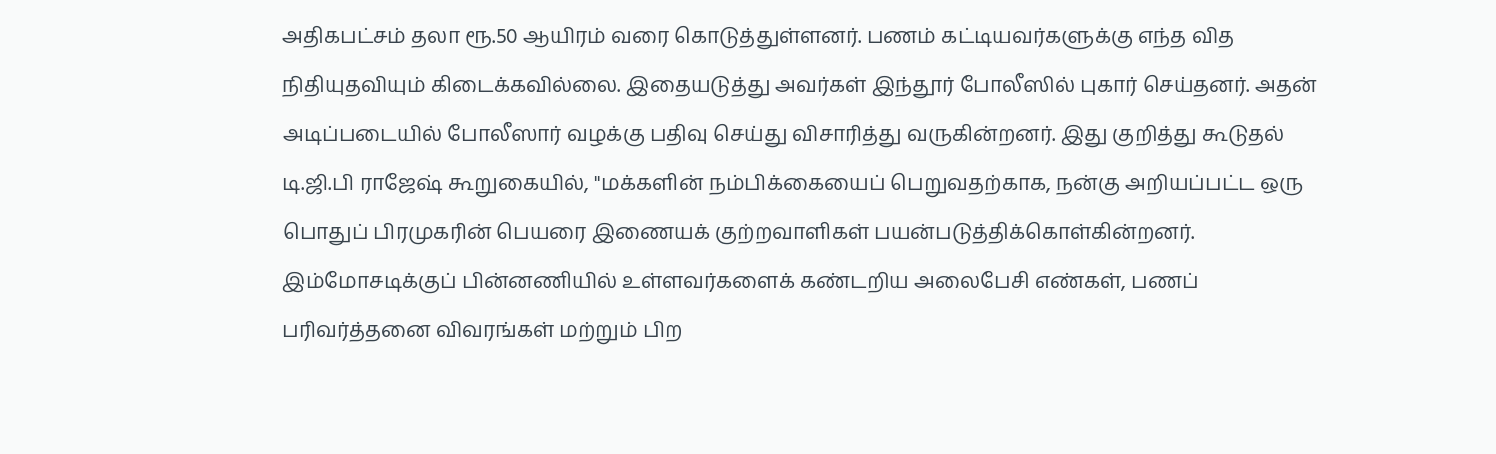அதிகபட்சம் தலா ரூ.50 ஆயிரம் வரை கொடுத்துள்ளனர். பணம் கட்டியவர்களுக்கு எந்த வித நிதியுதவியும் கிடைக்கவில்லை. இதையடுத்து அவர்கள் இந்தூர் போலீஸில் புகார் செய்தனர். அதன் அடிப்படையில் போலீஸார் வழக்கு பதிவு செய்து விசாரித்து வருகின்றனர். இது குறித்து கூடுதல் டி.ஜி.பி ராஜேஷ் கூறுகையில், ''மக்களின் நம்பிக்கையைப் பெறுவதற்காக, நன்கு அறியப்பட்ட ஒரு பொதுப் பிரமுகரின் பெயரை இணையக் குற்றவாளிகள் பயன்படுத்திக்கொள்கின்றனர். இம்மோசடிக்குப் பின்னணியில் உள்ளவர்களைக் கண்டறிய அலைபேசி எண்கள், பணப் பரிவர்த்தனை விவரங்கள் மற்றும் பிற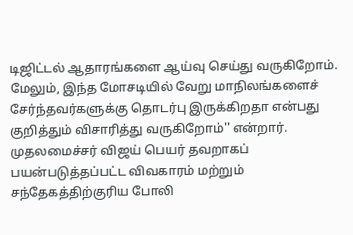டிஜிட்டல் ஆதாரங்களை ஆய்வு செய்து வருகிறோம். மேலும், இந்த மோசடியில் வேறு மாநிலங்களைச் சேர்ந்தவர்களுக்கு தொடர்பு இருக்கிறதா என்பது குறித்தும் விசாரித்து வருகிறோம்'' என்றார். முதலமைச்சர் விஜய் பெயர் தவறாகப் பயன்படுத்தப்பட்ட விவகாரம் மற்றும் சந்தேகத்திற்குரிய போலி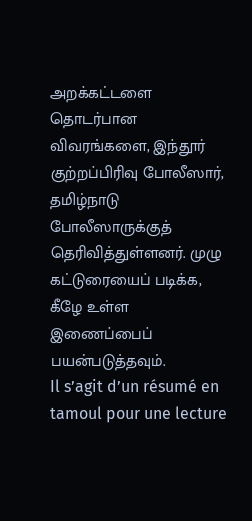அறக்கட்டளை தொடர்பான விவரங்களை, இந்தூர் குற்றப்பிரிவு போலீஸார், தமிழ்நாடு போலீஸாருக்குத் தெரிவித்துள்ளனர். முழு கட்டுரையைப் படிக்க, கீழே உள்ள இணைப்பைப் பயன்படுத்தவும்.
Il s’agit d’un résumé en tamoul pour une lecture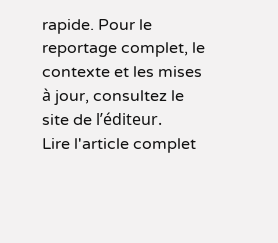rapide. Pour le reportage complet, le contexte et les mises à jour, consultez le site de l’éditeur.
Lire l'article complet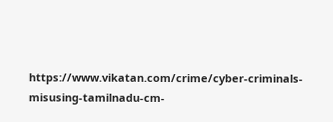https://www.vikatan.com/crime/cyber-criminals-misusing-tamilnadu-cm-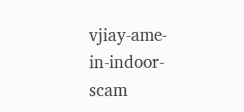vjiay-ame-in-indoor-scam